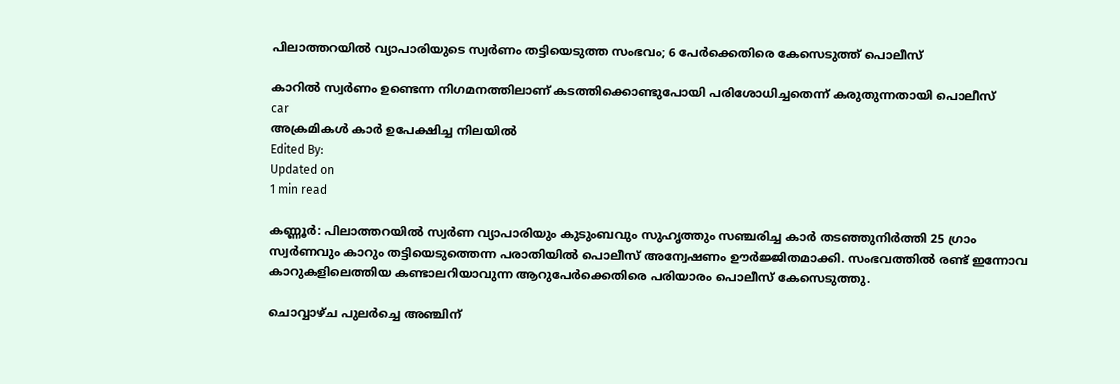പിലാത്തറയില്‍ വ്യാപാരിയുടെ സ്വര്‍ണം തട്ടിയെടുത്ത സംഭവം; 6 പേര്‍ക്കെതിരെ കേസെടുത്ത് പൊലീസ്

കാറില്‍ സ്വര്‍ണം ഉണ്ടെന്ന നിഗമനത്തിലാണ് കടത്തിക്കൊണ്ടുപോയി പരിശോധിച്ചതെന്ന് കരുതുന്നതായി പൊലീസ്
car
അക്രമികള്‍ കാര്‍ ഉപേക്ഷിച്ച നിലയില്‍
Edited By:
Updated on
1 min read

കണ്ണൂര്‍: പിലാത്തറയില്‍ സ്വര്‍ണ വ്യാപാരിയും കുടുംബവും സുഹൃത്തും സഞ്ചരിച്ച കാര്‍ തടഞ്ഞുനിര്‍ത്തി 25 ഗ്രാം സ്വര്‍ണവും കാറും തട്ടിയെടുത്തെന്ന പരാതിയില്‍ പൊലീസ് അന്വേഷണം ഊര്‍ജ്ജിതമാക്കി. സംഭവത്തില്‍ രണ്ട് ഇന്നോവ കാറുകളിലെത്തിയ കണ്ടാലറിയാവുന്ന ആറുപേര്‍ക്കെതിരെ പരിയാരം പൊലീസ് കേസെടുത്തു.

ചൊവ്വാഴ്ച പുലര്‍ച്ചെ അഞ്ചിന്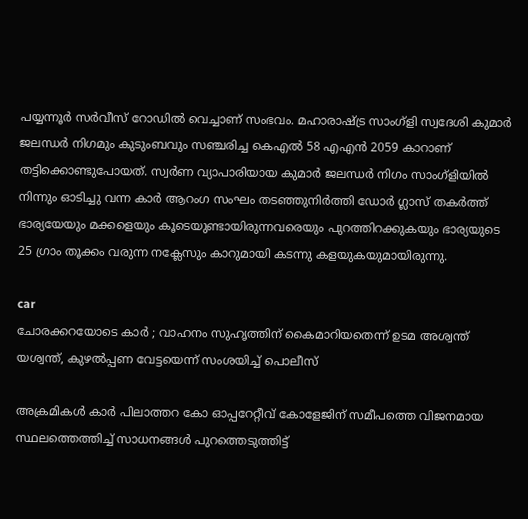പയ്യന്നൂര്‍ സര്‍വീസ് റോഡില്‍ വെച്ചാണ് സംഭവം. മഹാരാഷ്ട്ര സാംഗ്‌ളി സ്വദേശി കുമാര്‍ ജലന്ധര്‍ നിഗമും കുടുംബവും സഞ്ചരിച്ച കെഎല്‍ 58 എഎന്‍ 2059 കാറാണ് തട്ടിക്കൊണ്ടുപോയത്. സ്വര്‍ണ വ്യാപാരിയായ കുമാര്‍ ജലന്ധര്‍ നിഗം സാംഗ്‌ളിയില്‍ നിന്നും ഓടിച്ചു വന്ന കാര്‍ ആറംഗ സംഘം തടഞ്ഞുനിര്‍ത്തി ഡോര്‍ ഗ്ലാസ് തകര്‍ത്ത് ഭാര്യയേയും മക്കളെയും കൂടെയുണ്ടായിരുന്നവരെയും പുറത്തിറക്കുകയും ഭാര്യയുടെ 25 ഗ്രാം തൂക്കം വരുന്ന നക്ലേസും കാറുമായി കടന്നു കളയുകയുമായിരുന്നു.

car
ചോരക്കറയോടെ കാർ ; വാഹനം സുഹൃത്തിന് കൈമാറിയതെന്ന് ഉടമ അശ്വന്ത് യശ്വന്ത്, കുഴൽപ്പണ വേട്ടയെന്ന് സംശയിച്ച് പൊലീസ്

അക്രമികള്‍ കാര്‍ പിലാത്തറ കോ ഓപ്പറേറ്റീവ് കോളേജിന് സമീപത്തെ വിജനമായ സ്ഥലത്തെത്തിച്ച് സാധനങ്ങള്‍ പുറത്തെടുത്തിട്ട്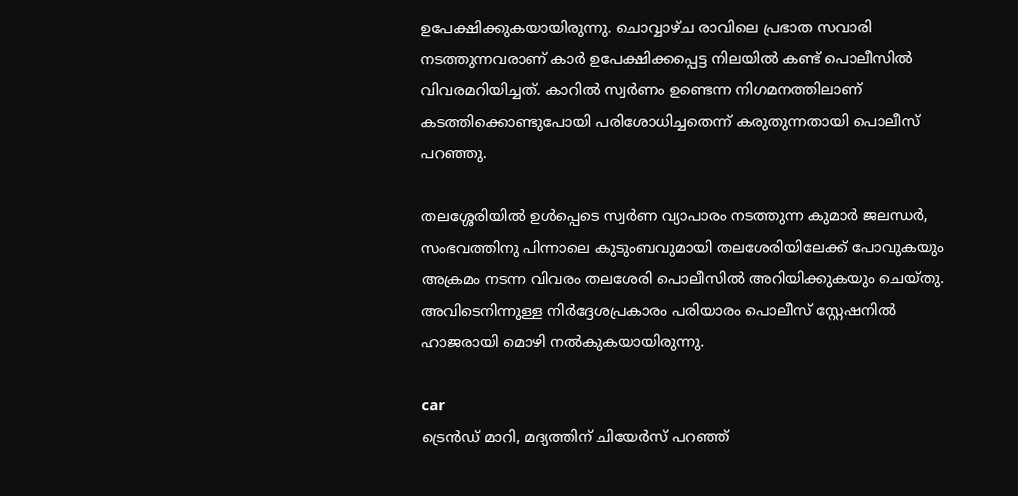ഉപേക്ഷിക്കുകയായിരുന്നു. ചൊവ്വാഴ്ച രാവിലെ പ്രഭാത സവാരി നടത്തുന്നവരാണ് കാര്‍ ഉപേക്ഷിക്കപ്പെട്ട നിലയില്‍ കണ്ട് പൊലീസില്‍ വിവരമറിയിച്ചത്. കാറില്‍ സ്വര്‍ണം ഉണ്ടെന്ന നിഗമനത്തിലാണ് കടത്തിക്കൊണ്ടുപോയി പരിശോധിച്ചതെന്ന് കരുതുന്നതായി പൊലീസ് പറഞ്ഞു.

തലശ്ശേരിയില്‍ ഉള്‍പ്പെടെ സ്വര്‍ണ വ്യാപാരം നടത്തുന്ന കുമാര്‍ ജലന്ധര്‍, സംഭവത്തിനു പിന്നാലെ കുടുംബവുമായി തലശേരിയിലേക്ക് പോവുകയും അക്രമം നടന്ന വിവരം തലശേരി പൊലീസില്‍ അറിയിക്കുകയും ചെയ്തു. അവിടെനിന്നുള്ള നിര്‍ദ്ദേശപ്രകാരം പരിയാരം പൊലീസ് സ്റ്റേഷനില്‍ ഹാജരായി മൊഴി നല്‍കുകയായിരുന്നു.

car
ട്രെന്‍ഡ് മാറി, മദ്യത്തിന് ചിയേര്‍സ് പറഞ്ഞ്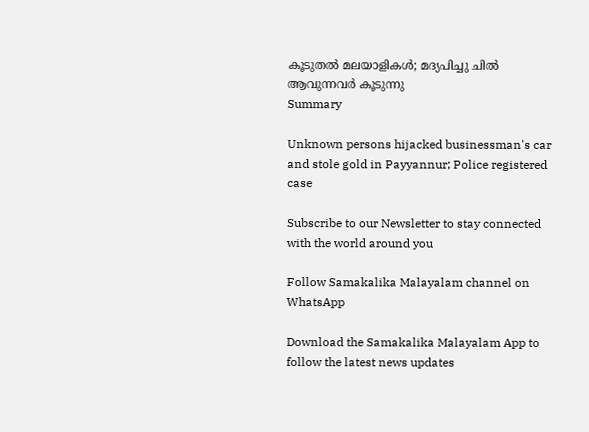കൂടുതല്‍ മലയാളികള്‍; മദ്യപിച്ചു ചില്‍ ആവുന്നവര്‍ കൂടുന്നു
Summary

Unknown persons hijacked businessman's car and stole gold in Payyannur; Police registered case

Subscribe to our Newsletter to stay connected with the world around you

Follow Samakalika Malayalam channel on WhatsApp

Download the Samakalika Malayalam App to follow the latest news updates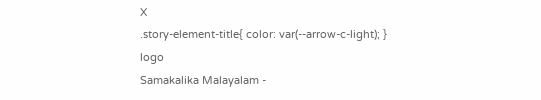X
.story-element-title{ color: var(--arrow-c-light); }
logo
Samakalika Malayalam -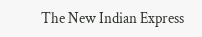The New Indian Express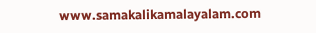www.samakalikamalayalam.com